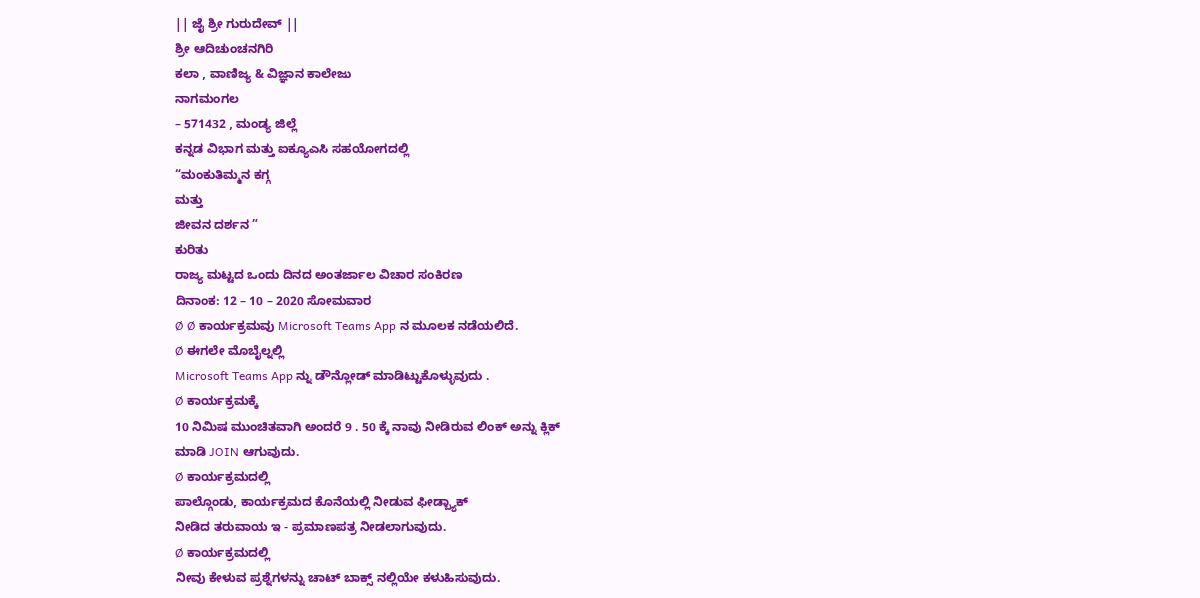|| ಜೈ ಶ್ರೀ ಗುರುದೇವ್ ||
ಶ್ರೀ ಆದಿಚುಂಚನಗಿರಿ
ಕಲಾ , ವಾಣಿಜ್ಯ & ವಿಜ್ಞಾನ ಕಾಲೇಜು
ನಾಗಮಂಗಲ
– 571432 , ಮಂಡ್ಯ ಜಿಲ್ಲೆ
ಕನ್ನಡ ವಿಭಾಗ ಮತ್ತು ಐಕ್ಯೂಎಸಿ ಸಹಯೋಗದಲ್ಲಿ
“ಮಂಕುತಿಮ್ಮನ ಕಗ್ಗ
ಮತ್ತು
ಜೀವನ ದರ್ಶನ ”
ಕುರಿತು
ರಾಜ್ಯ ಮಟ್ಟದ ಒಂದು ದಿನದ ಅಂತರ್ಜಾಲ ವಿಚಾರ ಸಂಕಿರಣ
ದಿನಾಂಕ: 12 – 10 – 2020 ಸೋಮವಾರ
Ø Ø ಕಾರ್ಯಕ್ರಮವು Microsoft Teams App ನ ಮೂಲಕ ನಡೆಯಲಿದೆ.
Ø ಈಗಲೇ ಮೊಬೈಲ್ನಲ್ಲಿ
Microsoft Teams App ನ್ನು ಡೌನ್ಲೋಡ್ ಮಾಡಿಟ್ಟುಕೊಳ್ಳುವುದು .
Ø ಕಾರ್ಯಕ್ರಮಕ್ಕೆ
10 ನಿಮಿಷ ಮುಂಚಿತವಾಗಿ ಅಂದರೆ 9 . 50 ಕ್ಕೆ ನಾವು ನೀಡಿರುವ ಲಿಂಕ್ ಅನ್ನು ಕ್ಲಿಕ್
ಮಾಡಿ JOIN ಆಗುವುದು.
Ø ಕಾರ್ಯಕ್ರಮದಲ್ಲಿ
ಪಾಲ್ಗೊಂಡು, ಕಾರ್ಯಕ್ರಮದ ಕೊನೆಯಲ್ಲಿ ನೀಡುವ ಫೀಡ್ಬ್ಯಾಕ್
ನೀಡಿದ ತರುವಾಯ ಇ - ಪ್ರಮಾಣಪತ್ರ ನೀಡಲಾಗುವುದು.
Ø ಕಾರ್ಯಕ್ರಮದಲ್ಲಿ
ನೀವು ಕೇಳುವ ಪ್ರಶ್ನೆಗಳನ್ನು ಚಾಟ್ ಬಾಕ್ಸ್ ನಲ್ಲಿಯೇ ಕಳುಹಿಸುವುದು.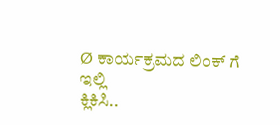Ø ಕಾರ್ಯಕ್ರಮದ ಲಿಂಕ್ ಗೆ
ಇಲ್ಲಿ
ಕ್ಲಿಕಿಸಿ..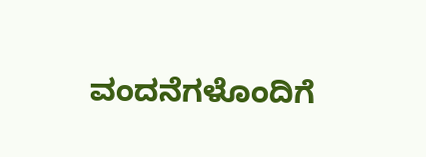ವಂದನೆಗಳೊಂದಿಗೆ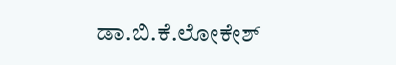ಡಾ.ಬಿ.ಕೆ.ಲೋಕೇಶ್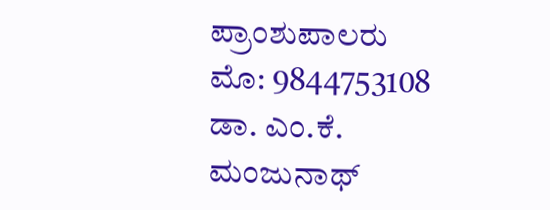ಪ್ರಾಂಶುಪಾಲರು
ಮೊ: 9844753108
ಡಾ. ಎಂ.ಕೆ.
ಮಂಜುನಾಥ್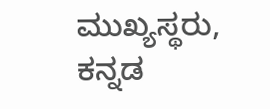ಮುಖ್ಯಸ್ಥರು,
ಕನ್ನಡ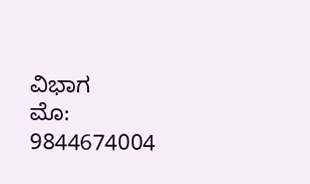ವಿಭಾಗ
ಮೊ:
9844674004